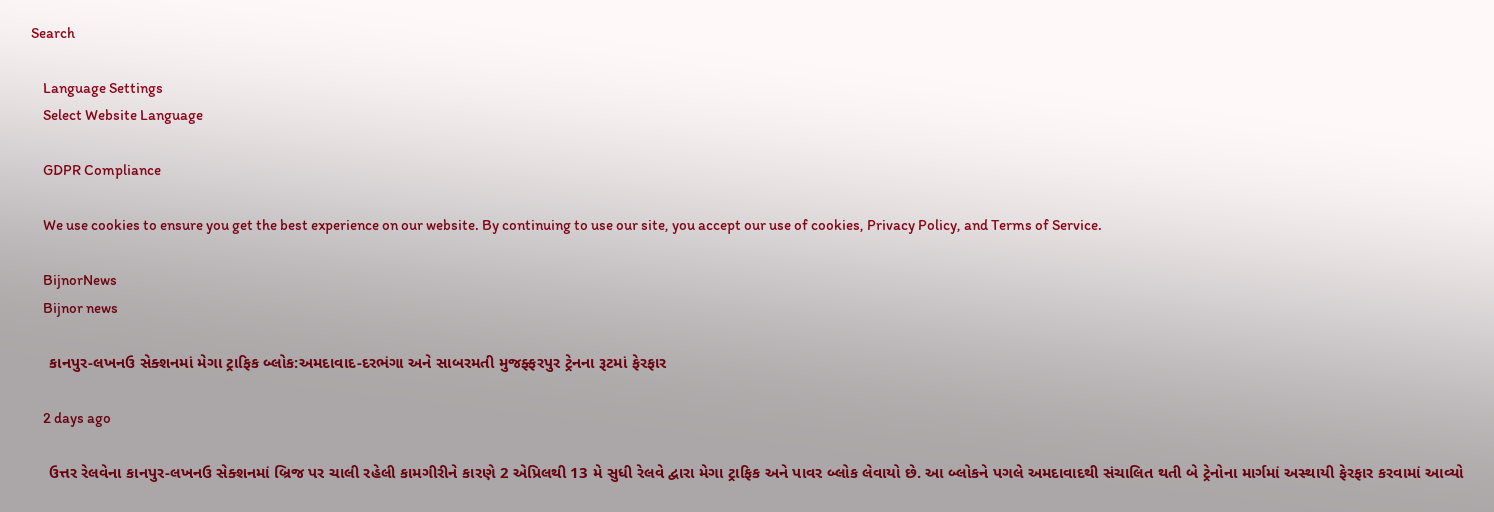Search

    Language Settings
    Select Website Language

    GDPR Compliance

    We use cookies to ensure you get the best experience on our website. By continuing to use our site, you accept our use of cookies, Privacy Policy, and Terms of Service.

    BijnorNews
    Bijnor news

    કાનપુર-લખનઉ સેક્શનમાં મેગા ટ્રાફિક બ્લોક:અમદાવાદ-દરભંગા અને સાબરમતી મુજફ્ફરપુર ટ્રેનના રૂટમાં ફેરફાર

    2 days ago

    ઉત્તર રેલવેના કાનપુર-લખનઉ સેક્શનમાં બ્રિજ પર ચાલી રહેલી કામગીરીને કારણે 2 એપ્રિલથી 13 મે સુધી રેલવે દ્વારા મેગા ટ્રાફિક અને પાવર બ્લોક લેવાયો છે. આ બ્લોકને પગલે અમદાવાદથી સંચાલિત થતી બે ટ્રેનોના માર્ગમાં અસ્થાયી ફેરફાર કરવામાં આવ્યો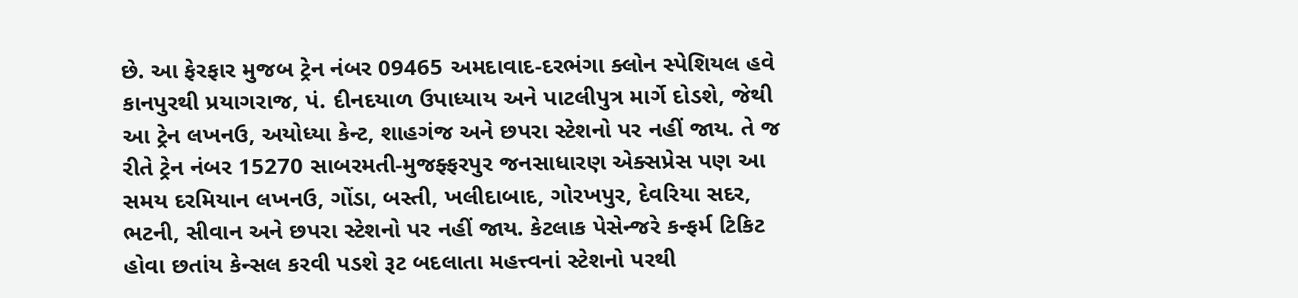છે. આ ફેરફાર મુજબ ટ્રેન નંબર 09465 અમદાવાદ-દરભંગા ક્લોન સ્પેશિયલ હવે કાનપુરથી પ્રયાગરાજ, પં. દીનદયાળ ઉપાધ્યાય અને પાટલીપુત્ર માર્ગે દોડશે, જેથી આ ટ્રેન લખનઉ, અયોધ્યા કેન્ટ, શાહગંજ અને છપરા સ્ટેશનો પર નહીં જાય. તે જ રીતે ટ્રેન નંબર 15270 સાબરમતી-મુજફ્ફરપુર જનસાધારણ એક્સપ્રેસ પણ આ સમય દરમિયાન લખનઉ, ગોંડા, બસ્તી, ખલીદાબાદ, ગોરખપુર, દેવરિયા સદર, ભટની, સીવાન અને છપરા સ્ટેશનો પર નહીં જાય. કેટલાક પેસેન્જરે કન્ફર્મ ટિકિટ હોવા છતાંય કેન્સલ કરવી પડશે રૂટ બદલાતા મહત્ત્વનાં સ્ટેશનો પરથી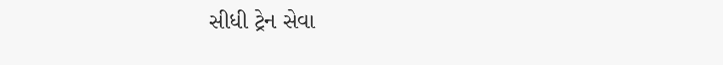સીધી ટ્રેન સેવા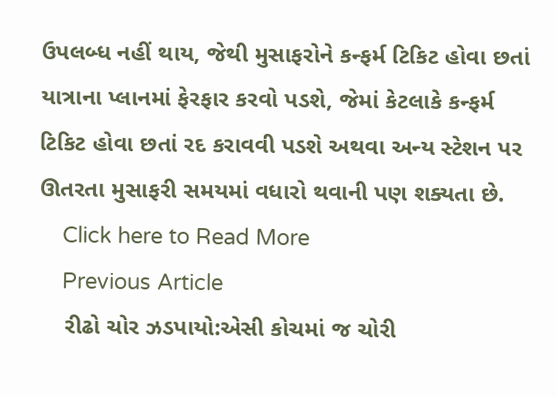ઉપલબ્ધ નહીં થાય, જેથી મુસાફરોને કન્ફર્મ ટિકિટ હોવા છતાં યાત્રાના પ્લાનમાં ફેરફાર કરવો પડશે, જેમાં કેટલાકે કન્ફર્મ ટિકિટ હોવા છતાં રદ કરાવવી પડશે અથવા અન્ય સ્ટેશન પર ઊતરતા મુસાફરી સમયમાં વધારો થવાની પણ શક્યતા છે.
    Click here to Read More
    Previous Article
    રીઢો ચોર ઝડપાયો:એસી કોચમાં જ ચોરી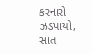કરનારો ઝડપાયો, સાત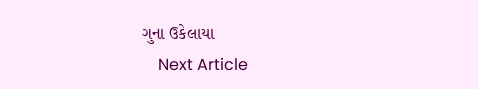ગુના ઉકેલાયા
    Next Article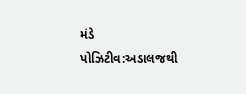મંડે પોઝિટીવ:અડાલજથી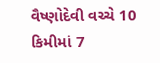વૈષ્ણોદેવી વચ્ચે 10 કિમીમાં 7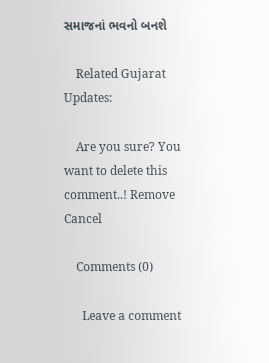સમાજનાં ભવનો બનશે

    Related Gujarat Updates:

    Are you sure? You want to delete this comment..! Remove Cancel

    Comments (0)

      Leave a comment